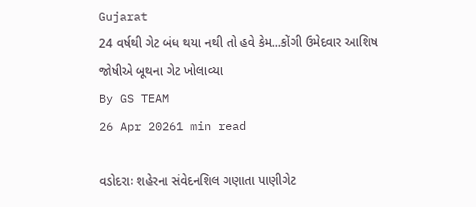Gujarat
24 વર્ષથી ગેટ બંધ થયા નથી તો હવે કેમ...કોંગી ઉમેદવાર આશિષ જોષીએ બૂથના ગેટ ખોલાવ્યા
By GS TEAM
26 Apr 20261 min read

વડોદરાઃ શહેરના સંવેદનશિલ ગણાતા પાણીગેટ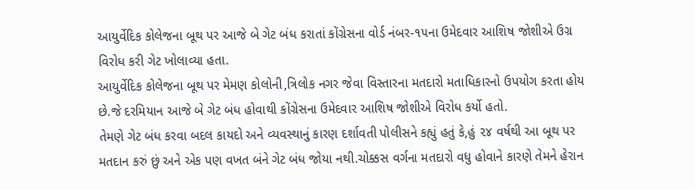આયુર્વેદિક કોલેજના બૂથ પર આજે બે ગેટ બંધ કરાતાં કોંગ્રેસના વોર્ડ નંબર-૧૫ના ઉમેદવાર આશિષ જોશીએ ઉગ્ર વિરોધ કરી ગેટ ખોલાવ્યા હતા.
આયુર્વેદિક કોલેજના બૂથ પર મેમણ કોલોની,ત્રિલોક નગર જેવા વિસ્તારના મતદારો મતાધિકારનો ઉપયોગ કરતા હોય છે.જે દરમિયાન આજે બે ગેટ બંધ હોવાથી કોંગ્રેસના ઉમેદવાર આશિષ જોશીએ વિરોધ કર્યો હતો.
તેમણે ગેટ બંધ કરવા બદલ કાયદો અને વ્યવસ્થાનું કારણ દર્શાવતી પોલીસને કહ્યું હતું કે,હું ૨૪ વર્ષથી આ બૂથ પર મતદાન કરું છું અને એક પણ વખત બંને ગેટ બંધ જોયા નથી.ચોક્કસ વર્ગના મતદારો વધુ હોવાને કારણે તેમને હેરાન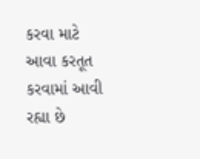કરવા માટે આવા કરતૂત કરવામાં આવી રહ્યા છે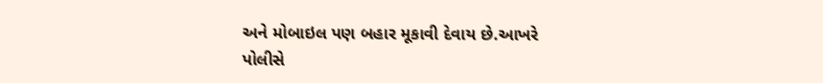અને મોબાઇલ પણ બહાર મૂકાવી દેવાય છે.આખરે પોલીસે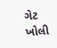ગેટ ખોલી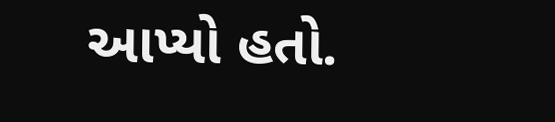આપ્યો હતો.